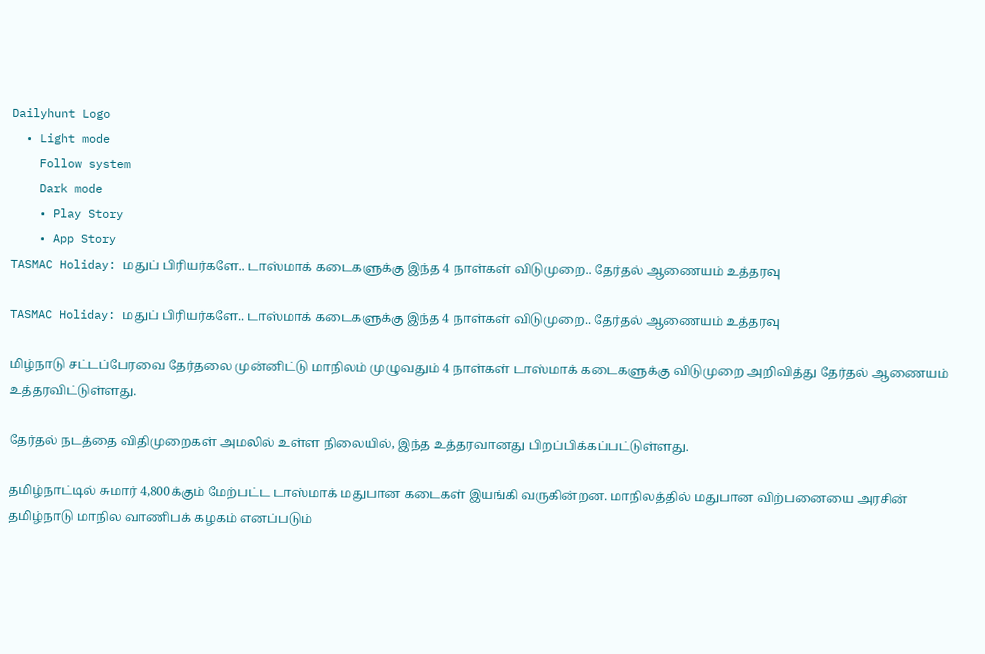Dailyhunt Logo
  • Light mode
    Follow system
    Dark mode
    • Play Story
    • App Story
TASMAC Holiday: மதுப் பிரியர்களே.. டாஸ்மாக் கடைகளுக்கு இந்த 4 நாள்கள் விடுமுறை.. தேர்தல் ஆணையம் உத்தரவு

TASMAC Holiday: மதுப் பிரியர்களே.. டாஸ்மாக் கடைகளுக்கு இந்த 4 நாள்கள் விடுமுறை.. தேர்தல் ஆணையம் உத்தரவு

மிழ்நாடு சட்டப்பேரவை தேர்தலை முன்னிட்டு மாநிலம் முழுவதும் 4 நாள்கள் டாஸ்மாக் கடைகளுக்கு விடுமுறை அறிவித்து தேர்தல் ஆணையம் உத்தரவிட்டுள்ளது.

தேர்தல் நடத்தை விதிமுறைகள் அமலில் உள்ள நிலையில், இந்த உத்தரவானது பிறப்பிக்கப்பட்டுள்ளது.

தமிழ்நாட்டில் சுமார் 4,800க்கும் மேற்பட்ட டாஸ்மாக் மதுபான கடைகள் இயங்கி வருகின்றன. மாநிலத்தில் மதுபான விற்பனையை அரசின் தமிழ்நாடு மாநில வாணிபக் கழகம் எனப்படும்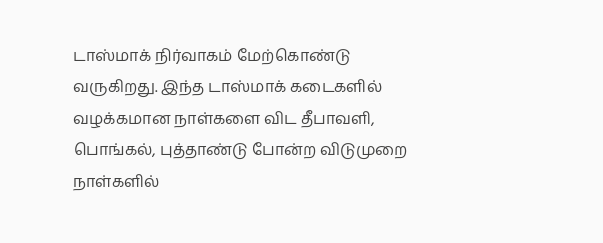டாஸ்மாக் நிர்வாகம் மேற்கொண்டு வருகிறது. இந்த டாஸ்மாக் கடைகளில் வழக்கமான நாள்களை விட தீபாவளி, பொங்கல், புத்தாண்டு போன்ற விடுமுறை நாள்களில்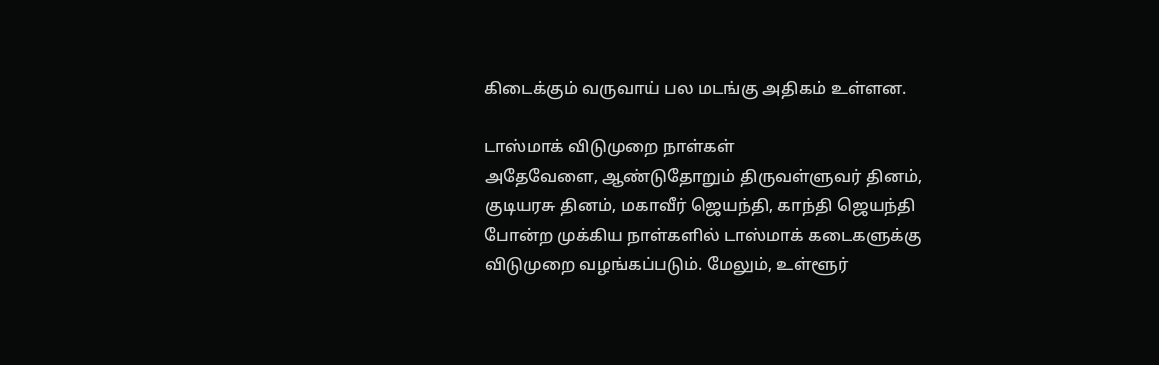கிடைக்கும் வருவாய் பல மடங்கு அதிகம் உள்ளன.

டாஸ்மாக் விடுமுறை நாள்கள்
அதேவேளை, ஆண்டுதோறும் திருவள்ளுவர் தினம், குடியரசு தினம், மகாவீர் ஜெயந்தி, காந்தி ஜெயந்தி போன்ற முக்கிய நாள்களில் டாஸ்மாக் கடைகளுக்கு விடுமுறை வழங்கப்படும். மேலும், உள்ளூர்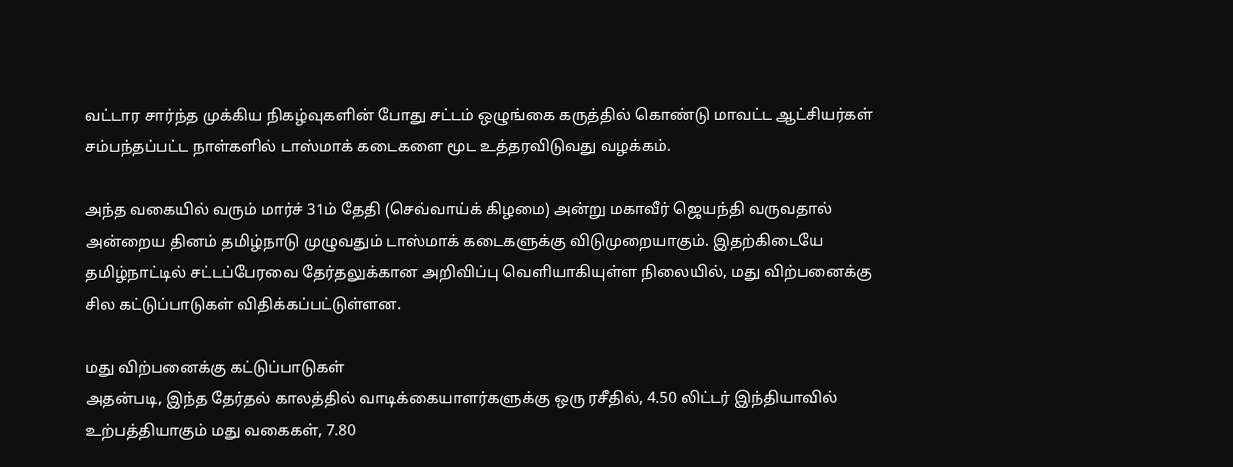வட்டார சார்ந்த முக்கிய நிகழ்வுகளின் போது சட்டம் ஒழுங்கை கருத்தில் கொண்டு மாவட்ட ஆட்சியர்கள் சம்பந்தப்பட்ட நாள்களில் டாஸ்மாக் கடைகளை மூட உத்தரவிடுவது வழக்கம்.

அந்த வகையில் வரும் மார்ச் 31ம் தேதி (செவ்வாய்க் கிழமை) அன்று மகாவீர் ஜெயந்தி வருவதால் அன்றைய தினம் தமிழ்நாடு முழுவதும் டாஸ்மாக் கடைகளுக்கு விடுமுறையாகும். இதற்கிடையே தமிழ்நாட்டில் சட்டப்பேரவை தேர்தலுக்கான அறிவிப்பு வெளியாகியுள்ள நிலையில், மது விற்பனைக்கு சில கட்டுப்பாடுகள் விதிக்கப்பட்டுள்ளன.

மது விற்பனைக்கு கட்டுப்பாடுகள்
அதன்படி, இந்த தேர்தல் காலத்தில் வாடிக்கையாளர்களுக்கு ஒரு ரசீதில், 4.50 லிட்டர் இந்தியாவில் உற்பத்தியாகும் மது வகைகள், 7.80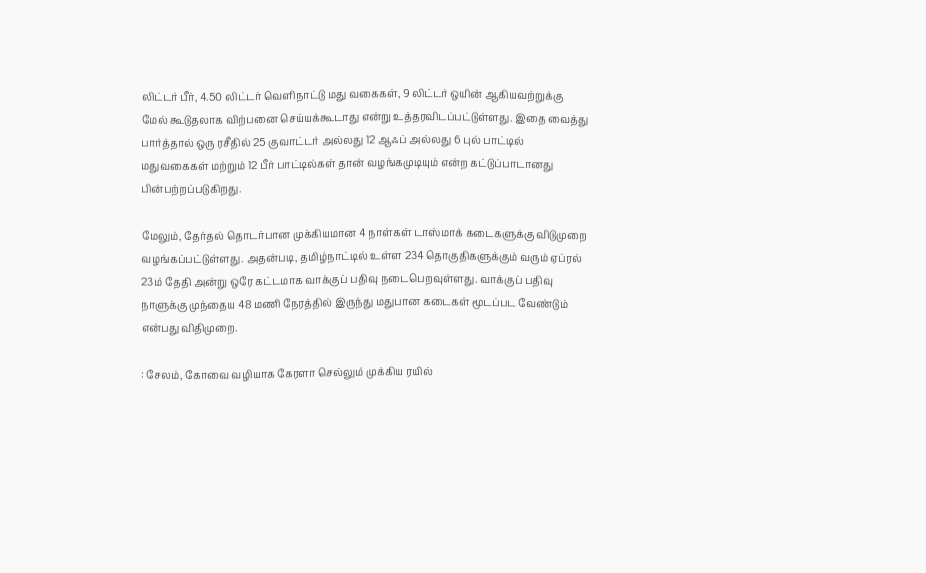லிட்டர் பீர், 4.50 லிட்டர் வெளிநாட்டு மது வகைகள், 9 லிட்டர் ஒயின் ஆகியவற்றுக்கு மேல் கூடுதலாக விற்பனை செய்யக்கூடாது என்று உத்தரவிடப்பட்டுள்ளது. இதை வைத்து பார்த்தால் ஒரு ரசீதில் 25 குவாட்டர் அல்லது 12 ஆஃப் அல்லது 6 புல் பாட்டில் மதுவகைகள் மற்றும் 12 பீர் பாட்டில்கள் தான் வழங்கமுடியும் என்ற கட்டுப்பாடானது பின்பற்றப்படுகிறது.

மேலும், தேர்தல் தொடர்பான முக்கியமான 4 நாள்கள் டாஸ்மாக் கடைகளுக்கு விடுமுறை வழங்கப்பட்டுள்ளது. அதன்படி, தமிழ்நாட்டில் உள்ள 234 தொகுதிகளுக்கும் வரும் ஏப்ரல் 23ம் தேதி அன்று ஒரே கட்டமாக வாக்குப் பதிவு நடைபெறவுள்ளது. வாக்குப் பதிவு நாளுக்கு முந்தைய 48 மணி நேரத்தில் இருந்து மதுபான கடைகள் மூடப்பட வேண்டும் என்பது விதிமுறை.

: சேலம், கோவை வழியாக கேரளா செல்லும் முக்கிய ரயில்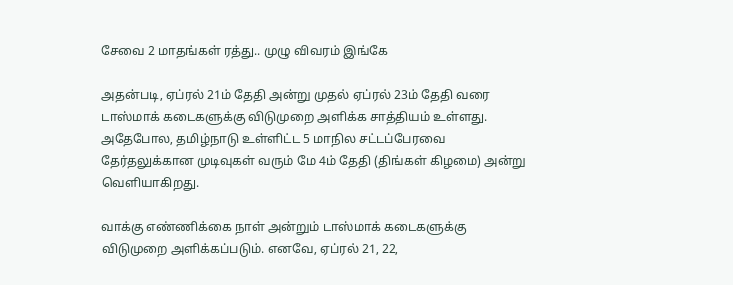சேவை 2 மாதங்கள் ரத்து.. முழு விவரம் இங்கே

அதன்படி, ஏப்ரல் 21ம் தேதி அன்று முதல் ஏப்ரல் 23ம் தேதி வரை டாஸ்மாக் கடைகளுக்கு விடுமுறை அளிக்க சாத்தியம் உள்ளது. அதேபோல, தமிழ்நாடு உள்ளிட்ட 5 மாநில சட்டப்பேரவை தேர்தலுக்கான முடிவுகள் வரும் மே 4ம் தேதி (திங்கள் கிழமை) அன்று வெளியாகிறது.

வாக்கு எண்ணிக்கை நாள் அன்றும் டாஸ்மாக் கடைகளுக்கு விடுமுறை அளிக்கப்படும். எனவே, ஏப்ரல் 21, 22,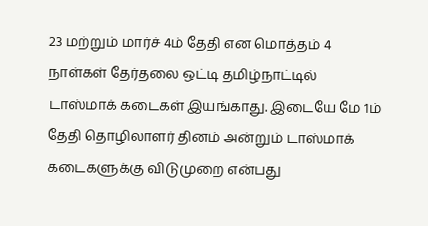23 மற்றும் மார்ச் 4ம் தேதி என மொத்தம் 4 நாள்கள் தேர்தலை ஒட்டி தமிழ்நாட்டில் டாஸ்மாக் கடைகள் இயங்காது. இடையே மே 1ம் தேதி தொழிலாளர் தினம் அன்றும் டாஸ்மாக் கடைகளுக்கு விடுமுறை என்பது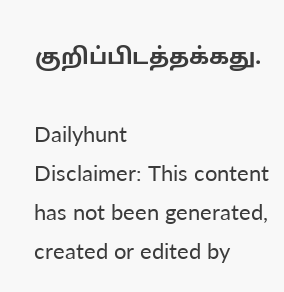குறிப்பிடத்தக்கது.

Dailyhunt
Disclaimer: This content has not been generated, created or edited by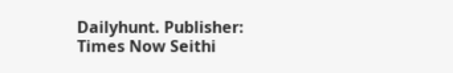Dailyhunt. Publisher: Times Now Seithi